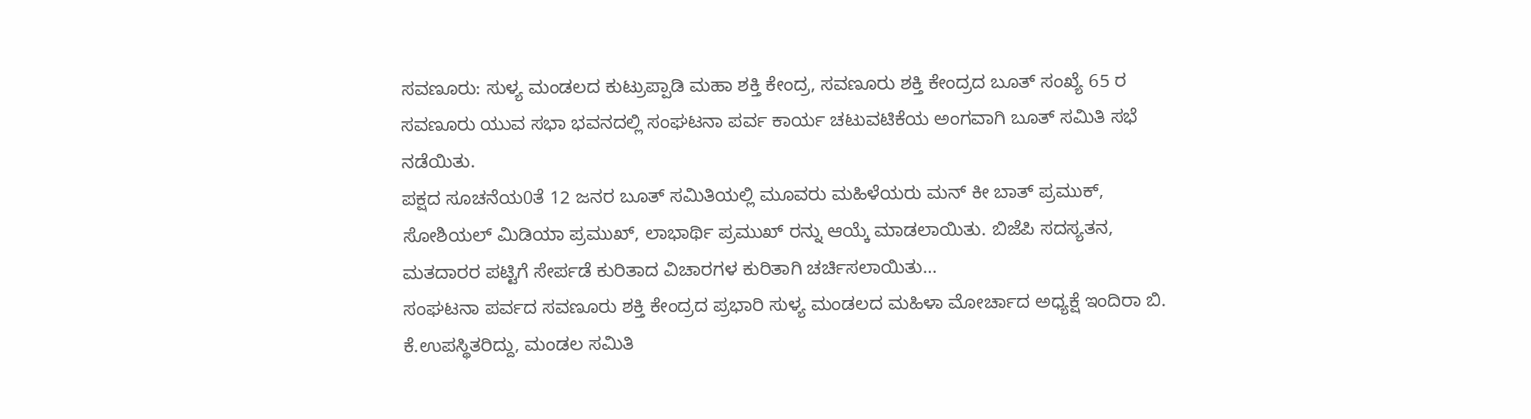ಸವಣೂರು: ಸುಳ್ಯ ಮಂಡಲದ ಕುಟ್ರುಪ್ಪಾಡಿ ಮಹಾ ಶಕ್ತಿ ಕೇಂದ್ರ, ಸವಣೂರು ಶಕ್ತಿ ಕೇಂದ್ರದ ಬೂತ್ ಸಂಖ್ಯೆ 65 ರ ಸವಣೂರು ಯುವ ಸಭಾ ಭವನದಲ್ಲಿ ಸಂಘಟನಾ ಪರ್ವ ಕಾರ್ಯ ಚಟುವಟಿಕೆಯ ಅಂಗವಾಗಿ ಬೂತ್ ಸಮಿತಿ ಸಭೆ ನಡೆಯಿತು.
ಪಕ್ಷದ ಸೂಚನೆಯ0ತೆ 12 ಜನರ ಬೂತ್ ಸಮಿತಿಯಲ್ಲಿ ಮೂವರು ಮಹಿಳೆಯರು ಮನ್ ಕೀ ಬಾತ್ ಪ್ರಮುಕ್, ಸೋಶಿಯಲ್ ಮಿಡಿಯಾ ಪ್ರಮುಖ್, ಲಾಭಾರ್ಥಿ ಪ್ರಮುಖ್ ರನ್ನು ಆಯ್ಕೆ ಮಾಡಲಾಯಿತು. ಬಿಜೆಪಿ ಸದಸ್ಯತನ, ಮತದಾರರ ಪಟ್ಟಿಗೆ ಸೇರ್ಪಡೆ ಕುರಿತಾದ ವಿಚಾರಗಳ ಕುರಿತಾಗಿ ಚರ್ಚಿಸಲಾಯಿತು…
ಸಂಘಟನಾ ಪರ್ವದ ಸವಣೂರು ಶಕ್ತಿ ಕೇಂದ್ರದ ಪ್ರಭಾರಿ ಸುಳ್ಯ ಮಂಡಲದ ಮಹಿಳಾ ಮೋರ್ಚಾದ ಅಧ್ಯಕ್ಷೆ ಇಂದಿರಾ ಬಿ. ಕೆ.ಉಪಸ್ಥಿತರಿದ್ದು, ಮಂಡಲ ಸಮಿತಿ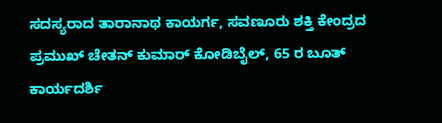ಸದಸ್ಯರಾದ ತಾರಾನಾಥ ಕಾಯರ್ಗ, ಸವಣೂರು ಶಕ್ತಿ ಕೇಂದ್ರದ ಪ್ರಮುಖ್ ಚೇತನ್ ಕುಮಾರ್ ಕೋಡಿಬೈಲ್, 65 ರ ಬೂತ್ ಕಾರ್ಯದರ್ಶಿ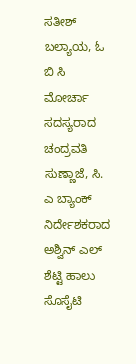ಸತೀಶ್ ಬಲ್ಯಾಯ, ಓ ಬಿ ಸಿ ಮೋರ್ಚಾ ಸದಸ್ಯರಾದ ಚಂದ್ರವತಿ ಸುಣ್ಣಾಜೆ, ಸಿ. ಎ ಬ್ಯಾಂಕ್ ನಿರ್ದೇಶಕರಾದ ಅಶ್ವಿನ್ ಎಲ್ ಶೆಟ್ಟಿ ಹಾಲು ಸೊಸೈಟಿ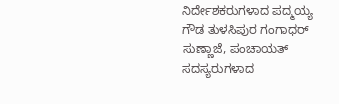ನಿರ್ದೇಶಕರುಗಳಾದ ಪದ್ಮಯ್ಯ ಗೌಡ ತುಳಸಿಪುರ ಗಂಗಾಧರ್ ಸುಣ್ಣಾಜೆ, ಪಂಚಾಯತ್ ಸದಸ್ಯರುಗಳಾದ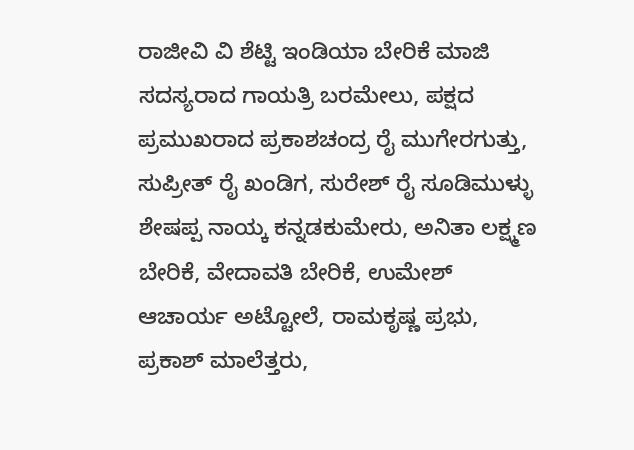ರಾಜೀವಿ ವಿ ಶೆಟ್ಟಿ ಇಂಡಿಯಾ ಬೇರಿಕೆ ಮಾಜಿ ಸದಸ್ಯರಾದ ಗಾಯತ್ರಿ ಬರಮೇಲು, ಪಕ್ಷದ ಪ್ರಮುಖರಾದ ಪ್ರಕಾಶಚಂದ್ರ ರೈ ಮುಗೇರಗುತ್ತು, ಸುಪ್ರೀತ್ ರೈ ಖಂಡಿಗ, ಸುರೇಶ್ ರೈ ಸೂಡಿಮುಳ್ಳು ಶೇಷಪ್ಪ ನಾಯ್ಕ ಕನ್ನಡಕುಮೇರು, ಅನಿತಾ ಲಕ್ಷ್ಮಣ ಬೇರಿಕೆ, ವೇದಾವತಿ ಬೇರಿಕೆ, ಉಮೇಶ್ ಆಚಾರ್ಯ ಅಟ್ಟೋಲೆ, ರಾಮಕೃಷ್ಣ ಪ್ರಭು, ಪ್ರಕಾಶ್ ಮಾಲೆತ್ತರು,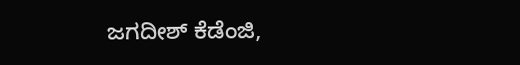ಜಗದೀಶ್ ಕೆಡೆಂಜಿ,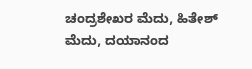ಚಂದ್ರಶೇಖರ ಮೆದು, ಹಿತೇಶ್ ಮೆದು, ದಯಾನಂದ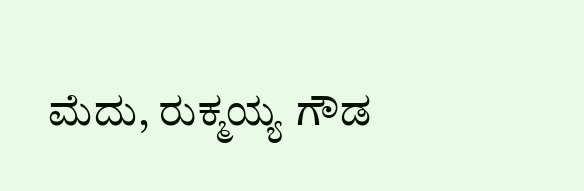ಮೆದು, ರುಕ್ಮಯ್ಯ ಗೌಡ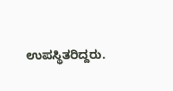ಉಪಸ್ಥಿತರಿದ್ದರು.